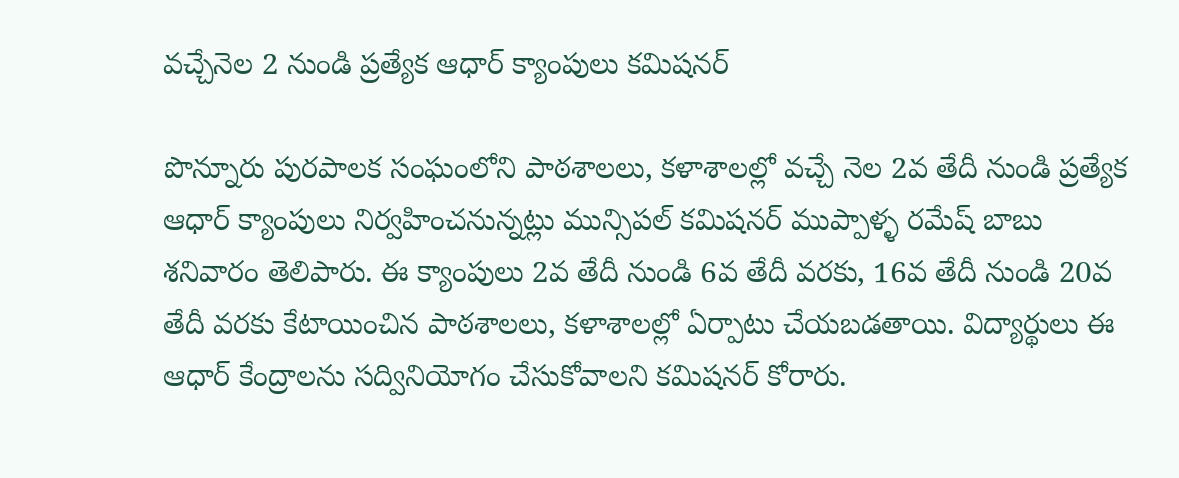వచ్చేనెల 2 నుండి ప్రత్యేక ఆధార్ క్యాంపులు కమిషనర్

పొన్నూరు పురపాలక సంఘంలోని పాఠశాలలు, కళాశాలల్లో వచ్చే నెల 2వ తేదీ నుండి ప్రత్యేక ఆధార్ క్యాంపులు నిర్వహించనున్నట్లు మున్సిపల్ కమిషనర్ ముప్పాళ్ళ రమేష్ బాబు శనివారం తెలిపారు. ఈ క్యాంపులు 2వ తేదీ నుండి 6వ తేదీ వరకు, 16వ తేదీ నుండి 20వ తేదీ వరకు కేటాయించిన పాఠశాలలు, కళాశాలల్లో ఏర్పాటు చేయబడతాయి. విద్యార్థులు ఈ ఆధార్ కేంద్రాలను సద్వినియోగం చేసుకోవాలని కమిషనర్ కోరారు.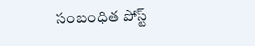సంబంధిత పోస్ట్